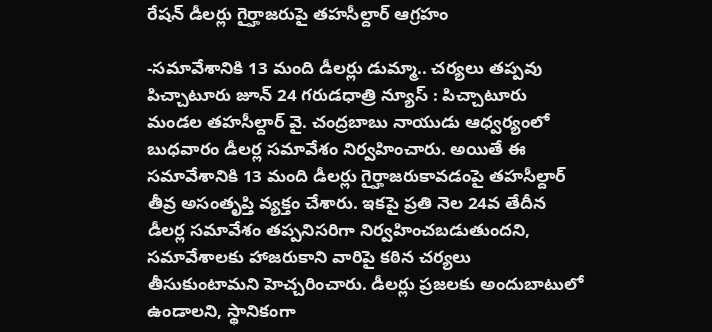రేషన్ డీలర్లు గైర్హాజరుపై తహసీల్దార్ ఆగ్రహం

-సమావేశానికి 13 మంది డీలర్లు డుమ్మా.. చర్యలు తప్పవు పిచ్చాటూరు జూన్ 24 గరుడధాత్రి న్యూస్ : పిచ్చాటూరు మండల తహసీల్దార్ వై. చంద్రబాబు నాయుడు ఆధ్వర్యంలో బుధవారం డీలర్ల సమావేశం నిర్వహించారు. అయితే ఈ సమావేశానికి 13 మంది డీలర్లు గైర్హాజరుకావడంపై తహసీల్దార్ తీవ్ర అసంతృప్తి వ్యక్తం చేశారు. ఇకపై ప్రతి నెల 24వ తేదీన డీలర్ల సమావేశం తప్పనిసరిగా నిర్వహించబడుతుందని, సమావేశాలకు హాజరుకాని వారిపై కఠిన చర్యలు తీసుకుంటామని హెచ్చరించారు. డీలర్లు ప్రజలకు అందుబాటులో ఉండాలని, స్థానికంగా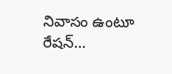నివాసం ఉంటూ రేషన్...